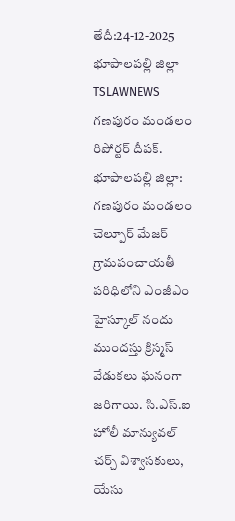తేదీ:24-12-2025 భూపాలపల్లి జిల్లా TSLAWNEWS
గణపురం మండలం రిపోర్టర్ దీపక్.
భూపాలపల్లి జిల్లా: గణపురం మండలం చెల్పూర్ మేజర్ గ్రామపంచాయతీ పరిధిలోని ఎంజీఎం హైస్కూల్ నందు ముందస్తు క్రిస్మస్ వేడుకలు ఘనంగా జరిగాయి. సి.ఎస్.ఐ హోలీ మాన్యువల్ చర్చ్ విశ్వాసకులు, యేసు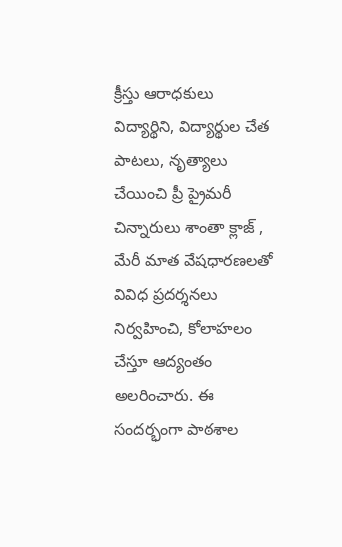క్రీస్తు ఆరాధకులు విద్యార్థిని, విద్యార్థుల చేత పాటలు, నృత్యాలు చేయించి ప్రీ ప్రైమరీ చిన్నారులు శాంతా క్లాజ్ , మేరీ మాత వేషధారణలతో వివిధ ప్రదర్శనలు నిర్వహించి, కోలాహలం చేస్తూ ఆద్యంతం అలరించారు. ఈ సందర్భంగా పాఠశాల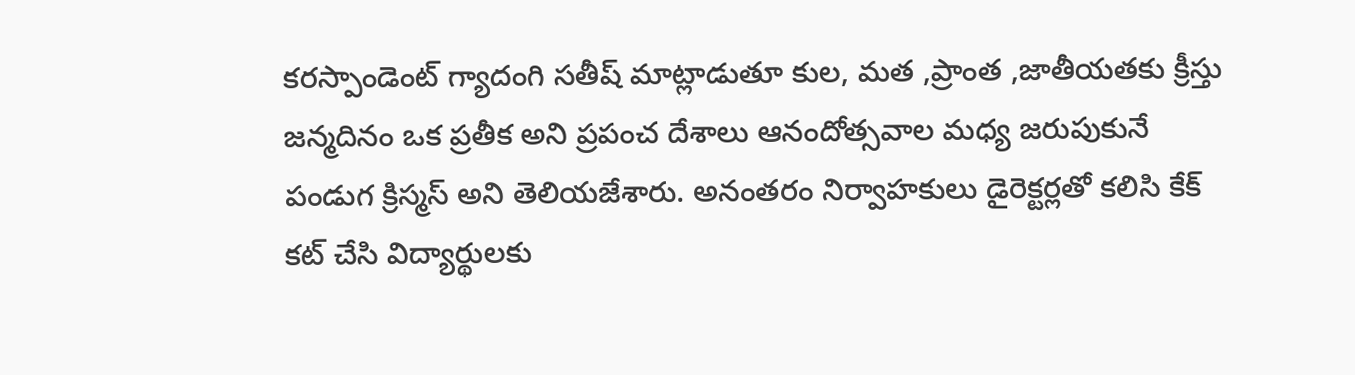కరస్పాండెంట్ గ్యాదంగి సతీష్ మాట్లాడుతూ కుల, మత ,ప్రాంత ,జాతీయతకు క్రీస్తు జన్మదినం ఒక ప్రతీక అని ప్రపంచ దేశాలు ఆనందోత్సవాల మధ్య జరుపుకునే పండుగ క్రిస్మస్ అని తెలియజేశారు. అనంతరం నిర్వాహకులు డైరెక్టర్లతో కలిసి కేక్ కట్ చేసి విద్యార్థులకు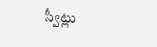స్వీట్లు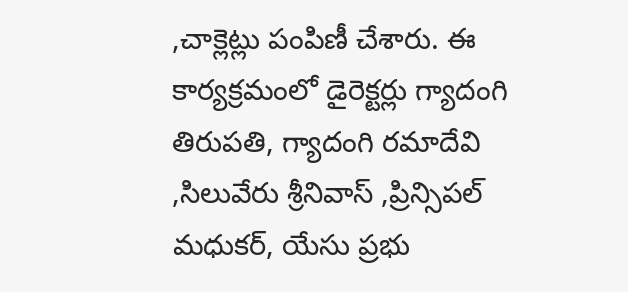,చాక్లెట్లు పంపిణీ చేశారు. ఈ కార్యక్రమంలో డైరెక్టర్లు గ్యాదంగి తిరుపతి, గ్యాదంగి రమాదేవి ,సిలువేరు శ్రీనివాస్ ,ప్రిన్సిపల్ మధుకర్, యేసు ప్రభు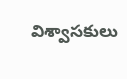విశ్వాసకులు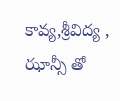కావ్య,శ్రీవిద్య , ఝాన్సీ తో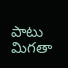పాటు మిగతా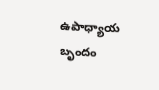ఉపాధ్యాయ బృందం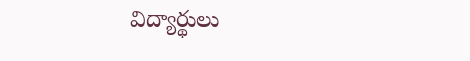విద్యార్థులు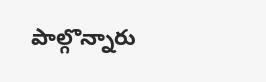పాల్గొన్నారు